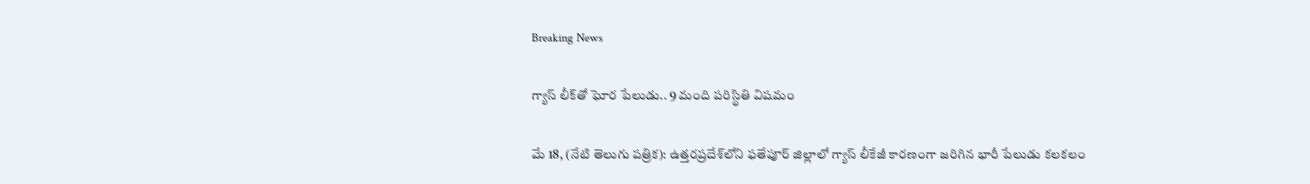Breaking News

గ్యాస్ లీక్‌తో ఘోర పేలుడు.. 9 మంది పరిస్థితి విషమం

మే 18, (నేటి తెలుగు పత్రిక): ఉత్తరప్రదేశ్‌లోని ఫతేపూర్ జిల్లాలో గ్యాస్ లీకేజీ కారణంగా జరిగిన భారీ పేలుడు కలకలం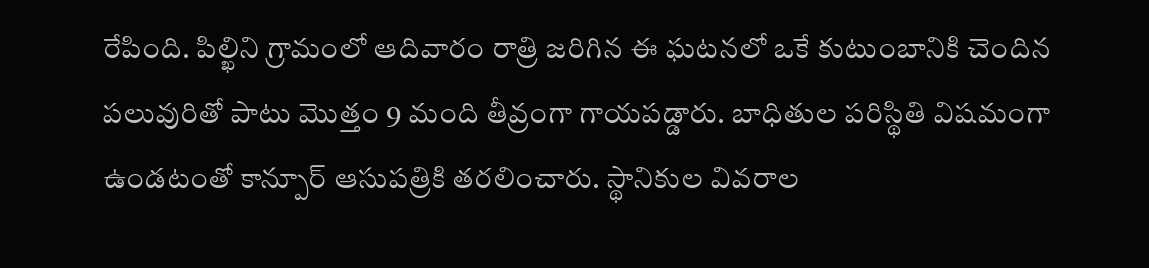రేపింది. పిల్ఖిని గ్రామంలో ఆదివారం రాత్రి జరిగిన ఈ ఘటనలో ఒకే కుటుంబానికి చెందిన పలువురితో పాటు మొత్తం 9 మంది తీవ్రంగా గాయపడ్డారు. బాధితుల పరిస్థితి విషమంగా ఉండటంతో కాన్పూర్ ఆసుపత్రికి తరలించారు. స్థానికుల వివరాల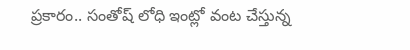ప్రకారం.. సంతోష్ లోధి ఇంట్లో వంట చేస్తున్న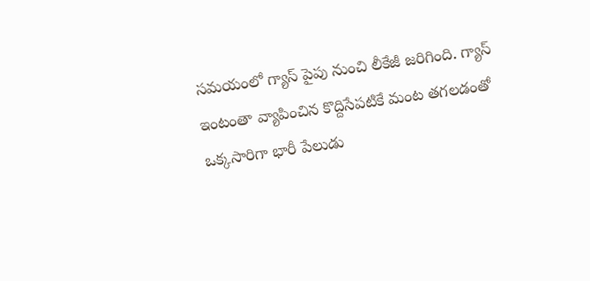సమయంలో గ్యాస్ పైపు నుంచి లీకేజీ జరిగింది. గ్యాస్ ఇంటంతా వ్యాపించిన కొద్దిసేపటికే మంట తగలడంతో ఒక్కసారిగా భారీ పేలుడు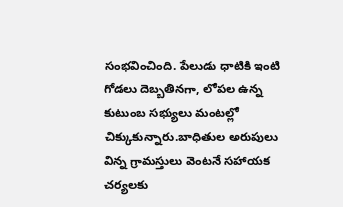సంభవించింది. పేలుడు ధాటికి ఇంటి గోడలు దెబ్బతినగా, లోపల ఉన్న కుటుంబ సభ్యులు మంటల్లో చిక్కుకున్నారు.బాధితుల అరుపులు విన్న గ్రామస్తులు వెంటనే సహాయక చర్యలకు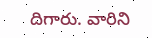దిగారు. వారిని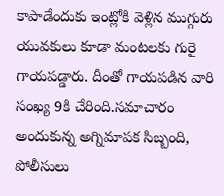కాపాడేందుకు ఇంట్లోకి వెళ్లిన ముగ్గురు యువకులు కూడా మంటలకు గురై గాయపడ్డారు. దీంతో గాయపడిన వారి సంఖ్య 9కి చేరింది.సమాచారం అందుకున్న అగ్నిమాపక సిబ్బంది, పోలీసులు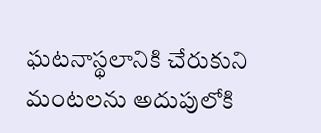ఘటనాస్థలానికి చేరుకుని మంటలను అదుపులోకి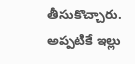తీసుకొచ్చారు. అప్పటికే ఇల్లు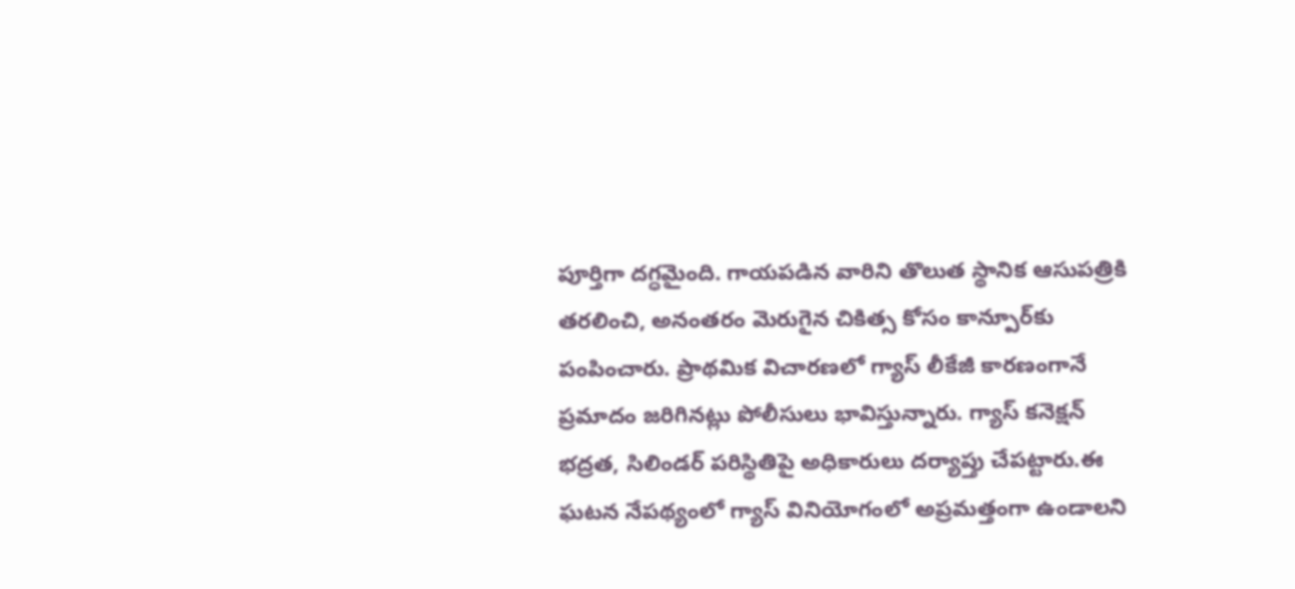పూర్తిగా దగ్ధమైంది. గాయపడిన వారిని తొలుత స్థానిక ఆసుపత్రికి తరలించి, అనంతరం మెరుగైన చికిత్స కోసం కాన్పూర్‌కు పంపించారు. ప్రాథమిక విచారణలో గ్యాస్ లీకేజీ కారణంగానే ప్రమాదం జరిగినట్లు పోలీసులు భావిస్తున్నారు. గ్యాస్ కనెక్షన్ భద్రత, సిలిండర్ పరిస్థితిపై అధికారులు దర్యాప్తు చేపట్టారు.ఈ ఘటన నేపథ్యంలో గ్యాస్ వినియోగంలో అప్రమత్తంగా ఉండాలని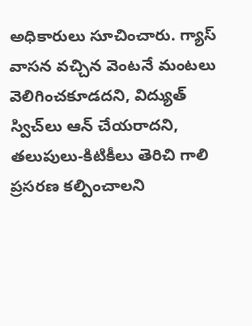అధికారులు సూచించారు. గ్యాస్ వాసన వచ్చిన వెంటనే మంటలు వెలిగించకూడదని, విద్యుత్ స్విచ్‌లు ఆన్ చేయరాదని, తలుపులు-కిటికీలు తెరిచి గాలి ప్రసరణ కల్పించాలని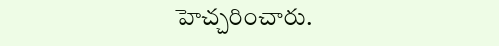హెచ్చరించారు.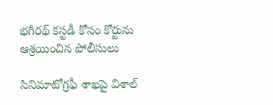భగీరథ్ కస్టడీ కోసం కోర్టును ఆశ్రయించిన పోలీసులు

సినిమాటోగ్రఫీ శాఖపై విశాల్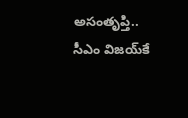అసంతృప్తి.. సీఎం విజయ్‌కే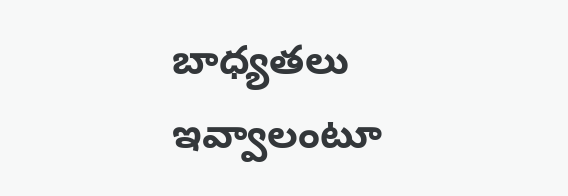బాధ్యతలు ఇవ్వాలంటూ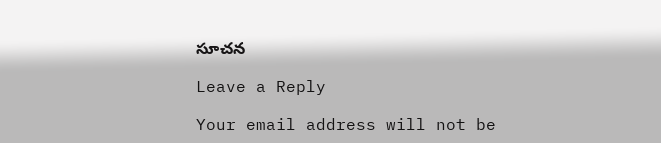సూచన

Leave a Reply

Your email address will not be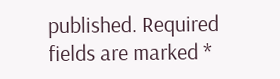published. Required fields are marked *